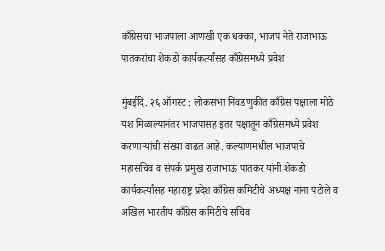काँग्रेसचा भाजपाला आणखी एक धक्का, भाजप नेते राजाभाऊ पातकरांचा शेकडो कार्यकर्त्यांसह काँग्रेसमध्ये प्रवेश

मुंबईदि. २६ ऑगस्ट : लोकसभा निवडणुकीत काँग्रेस पक्षाला मोठे यश मिळाल्यानंतर भाजपासह इतर पक्षातून काँग्रेसमध्ये प्रवेश करणाऱ्यांची संख्या वाढत आहे. कल्याणमधील भाजपाचे महासचिव व संपर्क प्रमुख राजाभाऊ पातकर यांनी शेकडो कार्यकर्त्यांसह महाराष्ट्र प्रदेश काँग्रेस कमिटीचे अध्यक्ष नाना पटोले व अखिल भारतीय काँग्रेस कमिटीचे सचिव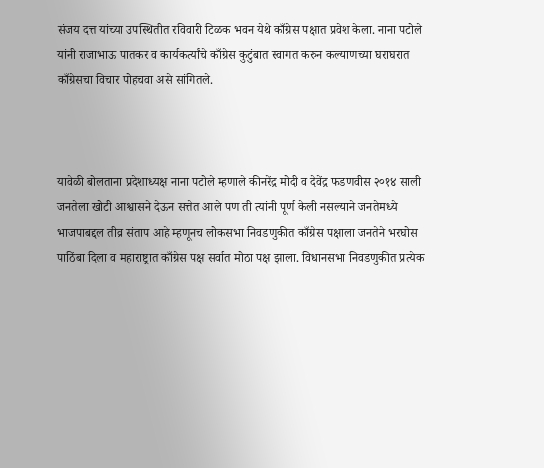संजय दत्त यांच्या उपस्थितीत रविवारी टिळक भवन येथे काँग्रेस पक्षात प्रवेश केला. नाना पटोले यांनी राजाभाऊ पातकर व कार्यकर्त्यांचे काँग्रेस कुटुंबात स्वागत करुन कल्याणच्या घराघरात काँग्रेसचा विचार पोहचवा असे सांगितले.



यावेळी बोलताना प्रदेशाध्यक्ष नाना पटोले म्हणाले कीनरेंद्र मोदी व देवेंद्र फडणवीस २०१४ साली जनतेला खोटी आश्वासने देऊन सत्तेत आले पण ती त्यांनी पूर्ण केली नसल्याने जनतेमध्ये भाजपाबद्दल तीव्र संताप आहे म्हणूनच लोकसभा निवडणुकीत काँग्रेस पक्षाला जनतेने भरघोस पाठिंबा दिला व महाराष्ट्रात काँग्रेस पक्ष सर्वात मोठा पक्ष झाला. विधानसभा निवडणुकीत प्रत्येक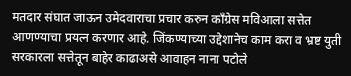मतदार संघात जाऊन उमेदवाराचा प्रचार करुन काँग्रेस मविआला सत्तेत आणण्याचा प्रयत्न करणार आहे. जिंकण्याच्या उद्देशानेच काम करा व भ्रष्ट युती सरकारला सत्तेतून बाहेर काढाअसे आवाहन नाना पटोले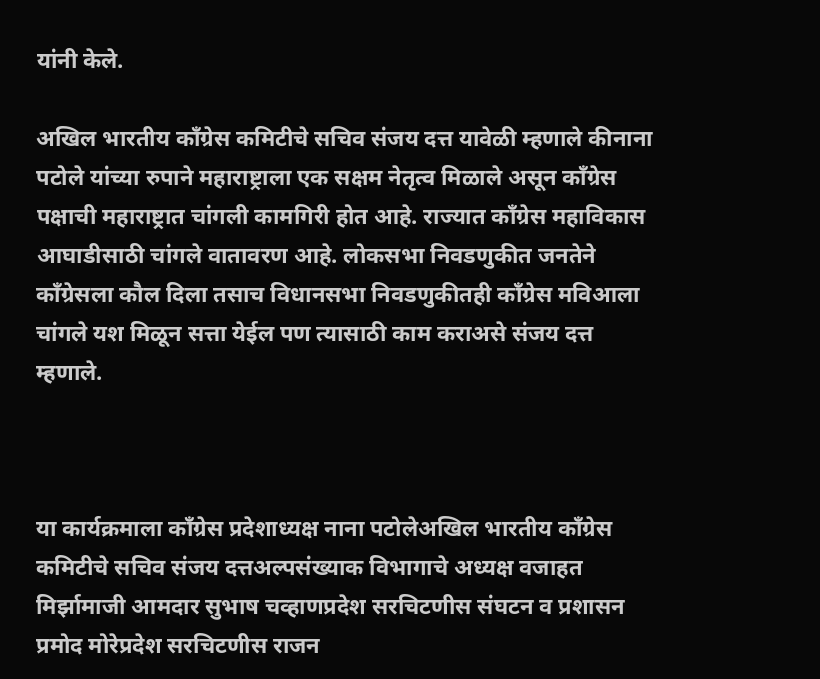यांनी केले.

अखिल भारतीय काँग्रेस कमिटीचे सचिव संजय दत्त यावेळी म्हणाले कीनाना पटोले यांच्या रुपाने महाराष्ट्राला एक सक्षम नेतृत्व मिळाले असून काँग्रेस पक्षाची महाराष्ट्रात चांगली कामगिरी होत आहे. राज्यात काँग्रेस महाविकास आघाडीसाठी चांगले वातावरण आहे. लोकसभा निवडणुकीत जनतेने काँग्रेसला कौल दिला तसाच विधानसभा निवडणुकीतही काँग्रेस मविआला चांगले यश मिळून सत्ता येईल पण त्यासाठी काम कराअसे संजय दत्त म्हणाले.



या कार्यक्रमाला काँग्रेस प्रदेशाध्यक्ष नाना पटोलेअखिल भारतीय काँग्रेस कमिटीचे सचिव संजय दत्तअल्पसंख्याक विभागाचे अध्यक्ष वजाहत मिर्झामाजी आमदार सुभाष चव्हाणप्रदेश सरचिटणीस संघटन व प्रशासन प्रमोद मोरेप्रदेश सरचिटणीस राजन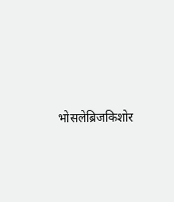भोसलेब्रिजकिशोर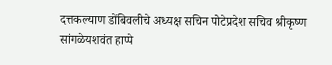दत्तकल्याण डोंबिवलीचे अध्यक्ष सचिन पोटेप्रदेश सचिव श्रीकृष्ण सांगळेयशवंत हाप्पे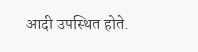आदी उपस्थित होते.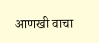आणखी वाचा